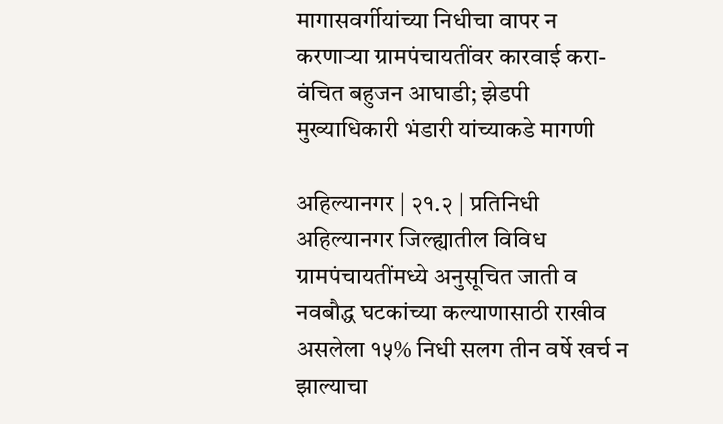मागासवर्गीयांच्या निधीचा वापर न करणाऱ्या ग्रामपंचायतींवर कारवाई करा- वंचित बहुजन आघाडी; झेडपी मुख्याधिकारी भंडारी यांच्याकडे मागणी

अहिल्यानगर | २१.२ | प्रतिनिधी अहिल्यानगर जिल्ह्यातील विविध ग्रामपंचायतींमध्ये अनुसूचित जाती व नवबौद्ध घटकांच्या कल्याणासाठी राखीव असलेला १५% निधी सलग तीन वर्षे खर्च न झाल्याचा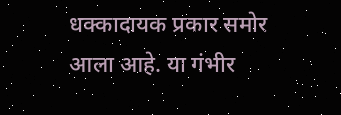धक्कादायक प्रकार समोर आला आहे. या गंभीर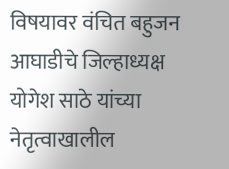विषयावर वंचित बहुजन आघाडीचे जिल्हाध्यक्ष योगेश साठे यांच्या नेतृत्वाखालील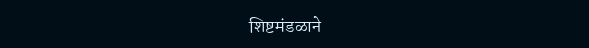शिष्टमंडळाने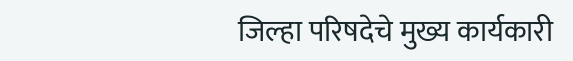जिल्हा परिषदेचे मुख्य कार्यकारी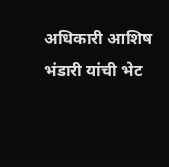अधिकारी आशिष भंडारी यांची भेट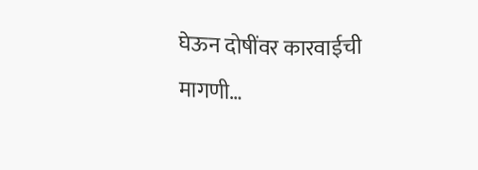घेऊन दोषींवर कारवाईची मागणी…